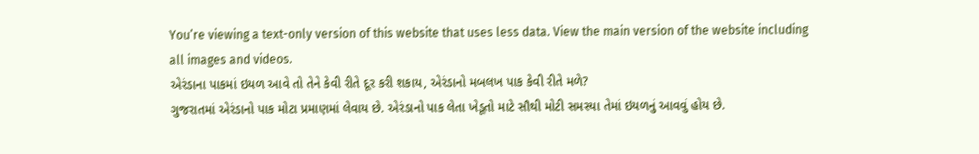You’re viewing a text-only version of this website that uses less data. View the main version of the website including all images and videos.
એરંડાના પાકમાં ઇયળ આવે તો તેને કેવી રીતે દૂર કરી શકાય, એરંડાનો મબલખ પાક કેવી રીતે મળે?
ગુજરાતમાં એરંડાનો પાક મોટા પ્રમાણમાં લેવાય છે. એરંડાનો પાક લેતા ખેડૂતો માટે સૌથી મોટી સમસ્યા તેમાં ઇયળનું આવવું હોય છે.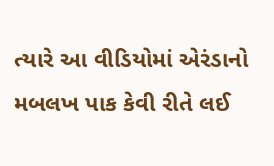ત્યારે આ વીડિયોમાં એરંડાનો મબલખ પાક કેવી રીતે લઈ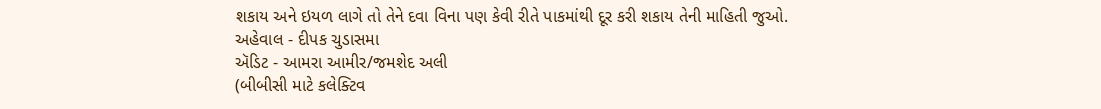શકાય અને ઇયળ લાગે તો તેને દવા વિના પણ કેવી રીતે પાકમાંથી દૂર કરી શકાય તેની માહિતી જુઓ.
અહેવાલ - દીપક ચુડાસમા
ઍડિટ - આમરા આમીર/જમશેદ અલી
(બીબીસી માટે કલેક્ટિવ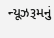ન્યૂઝરૂમનું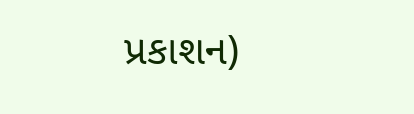પ્રકાશન)